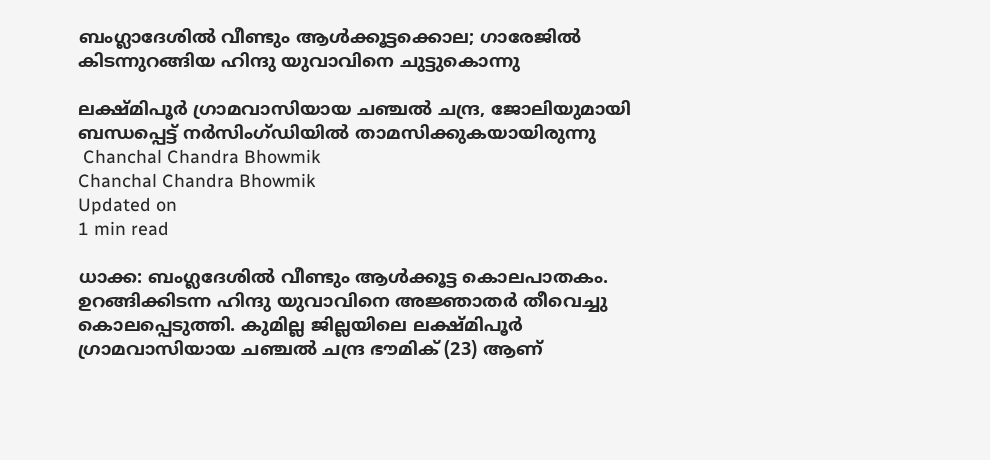ബംഗ്ലാദേശില്‍ വീണ്ടും ആള്‍ക്കൂട്ടക്കൊല; ഗാരേജില്‍ കിടന്നുറങ്ങിയ ഹിന്ദു യുവാവിനെ ചുട്ടുകൊന്നു

ലക്ഷ്മിപൂര്‍ ഗ്രാമവാസിയായ ചഞ്ചല്‍ ചന്ദ്ര, ജോലിയുമായി ബന്ധപ്പെട്ട് നര്‍സിംഗ്ഡിയില്‍ താമസിക്കുകയായിരുന്നു
 Chanchal Chandra Bhowmik
Chanchal Chandra Bhowmik
Updated on
1 min read

ധാക്ക: ബംഗ്ലദേശില്‍ വീണ്ടും ആള്‍ക്കൂട്ട കൊലപാതകം. ഉറങ്ങിക്കിടന്ന ഹിന്ദു യുവാവിനെ അജ്ഞാതര്‍ തീവെച്ചു കൊലപ്പെടുത്തി. കുമില്ല ജില്ലയിലെ ലക്ഷ്മിപൂര്‍ ഗ്രാമവാസിയായ ചഞ്ചല്‍ ചന്ദ്ര ഭൗമിക് (23) ആണ്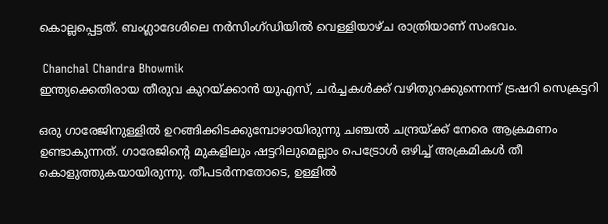കൊല്ലപ്പെട്ടത്. ബംഗ്ലാദേശിലെ നര്‍സിംഗ്ഡിയില്‍ വെള്ളിയാഴ്ച രാത്രിയാണ് സംഭവം.

 Chanchal Chandra Bhowmik
ഇന്ത്യക്കെതിരായ തീരുവ കുറയ്ക്കാന്‍ യുഎസ്, ചര്‍ച്ചകള്‍ക്ക് വഴിതുറക്കുന്നെന്ന് ട്രഷറി സെക്രട്ടറി

ഒരു ഗാരേജിനുള്ളില്‍ ഉറങ്ങിക്കിടക്കുമ്പോഴായിരുന്നു ചഞ്ചല്‍ ചന്ദ്രയ്ക്ക് നേരെ ആക്രമണം ഉണ്ടാകുന്നത്. ഗാരേജിന്റെ മുകളിലും ഷട്ടറിലുമെല്ലാം പെട്രോള്‍ ഒഴിച്ച് അക്രമികള്‍ തീ കൊളുത്തുകയായിരുന്നു. തീപടര്‍ന്നതോടെ, ഉള്ളില്‍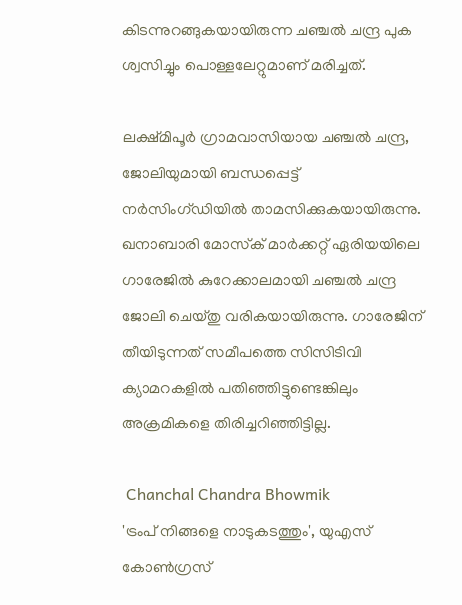കിടന്നുറങ്ങുകയായിരുന്ന ചഞ്ചല്‍ ചന്ദ്ര പുക ശ്വസിച്ചും പൊള്ളലേറ്റുമാണ് മരിച്ചത്.

ലക്ഷ്മിപൂര്‍ ഗ്രാമവാസിയായ ചഞ്ചല്‍ ചന്ദ്ര, ജോലിയുമായി ബന്ധപ്പെട്ട് നര്‍സിംഗ്ഡിയില്‍ താമസിക്കുകയായിരുന്നു. ഖനാബാരി മോസ്‌ക് മാര്‍ക്കറ്റ് ഏരിയയിലെ ഗാരേജില്‍ കുറേക്കാലമായി ചഞ്ചല്‍ ചന്ദ്ര ജോലി ചെയ്തു വരികയായിരുന്നു. ഗാരേജിന് തീയിടുന്നത് സമീപത്തെ സിസിടിവി ക്യാമറകളില്‍ പതിഞ്ഞിട്ടുണ്ടെങ്കിലും അക്രമികളെ തിരിച്ചറിഞ്ഞിട്ടില്ല.

 Chanchal Chandra Bhowmik
'ട്രംപ് നിങ്ങളെ നാടുകടത്തും', യുഎസ് കോണ്‍ഗ്രസ്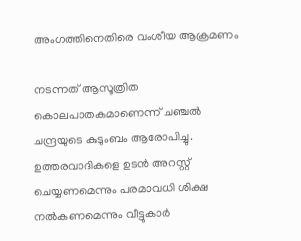അംഗത്തിനെതിരെ വംശീയ ആക്രമണം

നടന്നത് ആസൂത്രിത കൊലപാതകമാണെന്ന് ചഞ്ചല്‍ ചന്ദ്രയുടെ കുടുംബം ആരോപിച്ചു. ഉത്തരവാദികളെ ഉടന്‍ അറസ്റ്റ് ചെയ്യണമെന്നും പരമാവധി ശിക്ഷ നല്‍കണമെന്നും വീട്ടുകാര്‍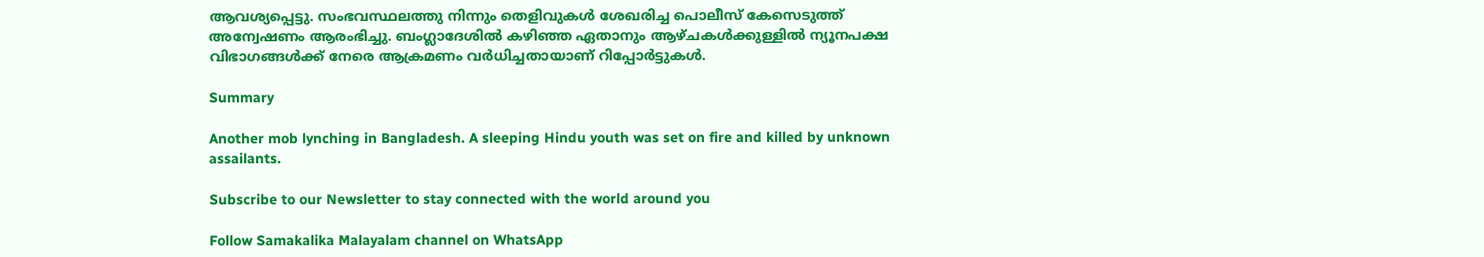ആവശ്യപ്പെട്ടു. സംഭവസ്ഥലത്തു നിന്നും തെളിവുകള്‍ ശേഖരിച്ച പൊലീസ് കേസെടുത്ത് അന്വേഷണം ആരംഭിച്ചു. ബംഗ്ലാദേശില്‍ കഴിഞ്ഞ ഏതാനും ആഴ്ചകള്‍ക്കുള്ളില്‍ ന്യൂനപക്ഷ വിഭാഗങ്ങള്‍ക്ക് നേരെ ആക്രമണം വര്‍ധിച്ചതായാണ് റിപ്പോര്‍ട്ടുകള്‍.

Summary

Another mob lynching in Bangladesh. A sleeping Hindu youth was set on fire and killed by unknown assailants.

Subscribe to our Newsletter to stay connected with the world around you

Follow Samakalika Malayalam channel on WhatsApp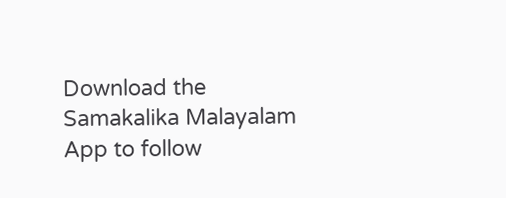Download the Samakalika Malayalam App to follow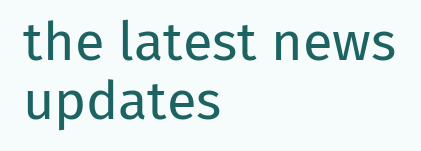the latest news updates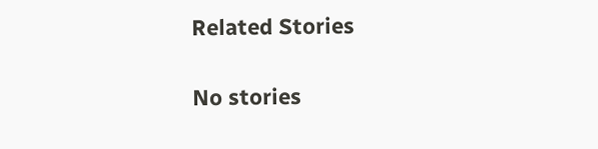Related Stories

No stories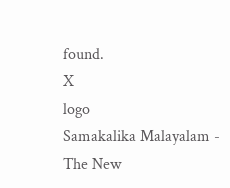found.
X
logo
Samakalika Malayalam - The New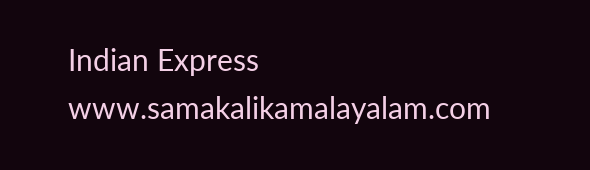Indian Express
www.samakalikamalayalam.com